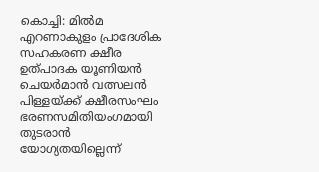കൊച്ചി: മിൽമ എറണാകുളം പ്രാദേശിക സഹകരണ ക്ഷീര ഉത്പാദക യൂണിയൻ ചെയർമാൻ വത്സലൻ പിള്ളയ്ക്ക് ക്ഷീരസംഘം ഭരണസമിതിയംഗമായി തുടരാൻ യോഗ്യതയില്ലെന്ന്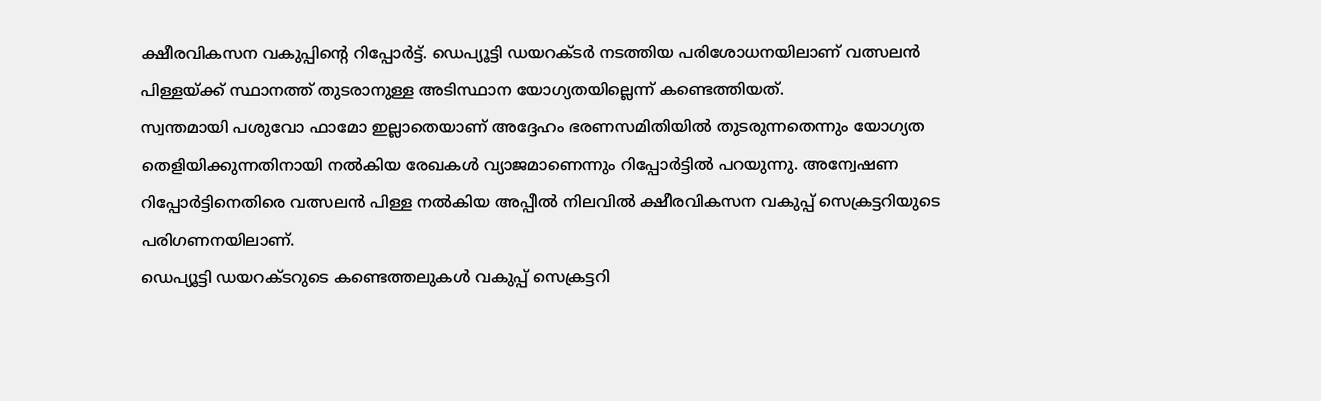ക്ഷീരവികസന വകുപ്പിന്റെ റിപ്പോർട്ട്. ഡെപ്യൂട്ടി ഡയറക്ടർ നടത്തിയ പരിശോധനയിലാണ് വത്സലൻ പിള്ളയ്ക്ക് സ്ഥാനത്ത് തുടരാനുള്ള അടിസ്ഥാന യോഗ്യതയില്ലെന്ന് കണ്ടെത്തിയത്.
സ്വന്തമായി പശുവോ ഫാമോ ഇല്ലാതെയാണ് അദ്ദേഹം ഭരണസമിതിയിൽ തുടരുന്നതെന്നും യോഗ്യത തെളിയിക്കുന്നതിനായി നൽകിയ രേഖകൾ വ്യാജമാണെന്നും റിപ്പോർട്ടിൽ പറയുന്നു. അന്വേഷണ റിപ്പോർട്ടിനെതിരെ വത്സലൻ പിള്ള നൽകിയ അപ്പീൽ നിലവിൽ ക്ഷീരവികസന വകുപ്പ് സെക്രട്ടറിയുടെ പരിഗണനയിലാണ്.
ഡെപ്യൂട്ടി ഡയറക്ടറുടെ കണ്ടെത്തലുകൾ വകുപ്പ് സെക്രട്ടറി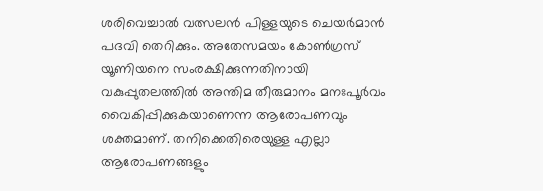ശരിവെച്ചാൽ വത്സലൻ പിള്ളയുടെ ചെയർമാൻ പദവി തെറിക്കും. അതേസമയം കോൺഗ്രസ് യൂണിയനെ സംരക്ഷിക്കുന്നതിനായി വകുപ്പുതലത്തിൽ അന്തിമ തീരുമാനം മനഃപൂർവം വൈകിപ്പിക്കുകയാണെന്ന ആരോപണവും ശക്തമാണ്. തനിക്കെതിരെയുള്ള എല്ലാ ആരോപണങ്ങളും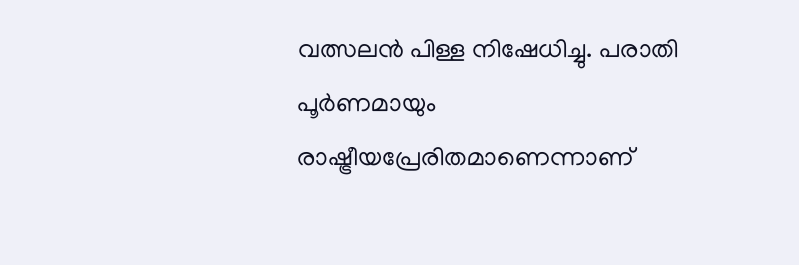വത്സലൻ പിള്ള നിഷേധിച്ചു. പരാതി പൂർണമായും രാഷ്ട്രീയപ്രേരിതമാണെന്നാണ്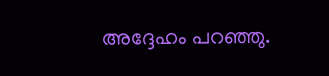അദ്ദേഹം പറഞ്ഞു.